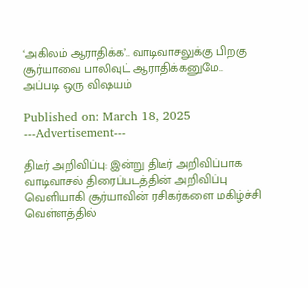‘அகிலம் ஆராதிக்க’.. வாடிவாசலுக்கு பிறகு சூர்யாவை பாலிவுட் ஆராதிக்கனுமே.. அப்படி ஒரு விஷயம்

Published on: March 18, 2025
---Advertisement---

திடீர் அறிவிப்பு: இன்று திடீர் அறிவிப்பாக வாடிவாசல் திரைப்படத்தின் அறிவிப்பு வெளியாகி சூர்யாவின் ரசிகர்களை மகிழ்ச்சி வெள்ளத்தில்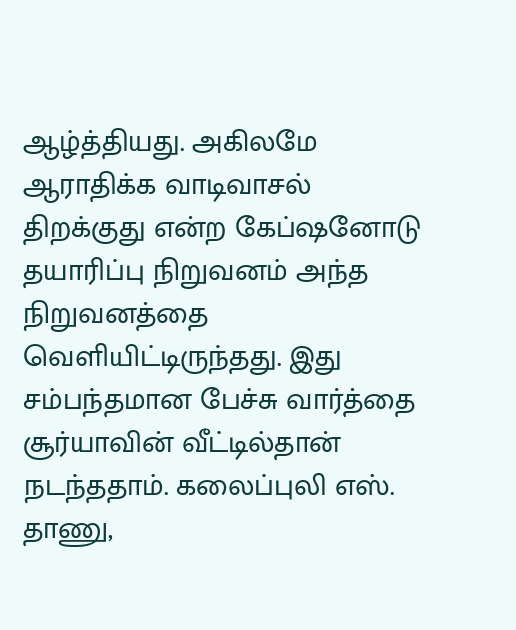ஆழ்த்தியது. அகிலமே ஆராதிக்க வாடிவாசல் திறக்குது என்ற கேப்ஷனோடு தயாரிப்பு நிறுவனம் அந்த நிறுவனத்தை வெளியிட்டிருந்தது. இது சம்பந்தமான பேச்சு வார்த்தை சூர்யாவின் வீட்டில்தான் நடந்ததாம். கலைப்புலி எஸ். தாணு,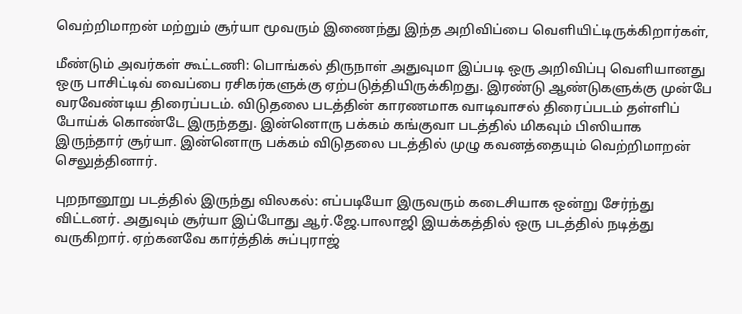வெற்றிமாறன் மற்றும் சூர்யா மூவரும் இணைந்து இந்த அறிவிப்பை வெளியிட்டிருக்கிறார்கள்,

மீண்டும் அவர்கள் கூட்டணி: பொங்கல் திருநாள் அதுவுமா இப்படி ஒரு அறிவிப்பு வெளியானது ஒரு பாசிட்டிவ் வைப்பை ரசிகர்களுக்கு ஏற்படுத்தியிருக்கிறது. இரண்டு ஆண்டுகளுக்கு முன்பே வரவேண்டிய திரைப்படம். விடுதலை படத்தின் காரணமாக வாடிவாசல் திரைப்படம் தள்ளிப் போய்க் கொண்டே இருந்தது. இன்னொரு பக்கம் கங்குவா படத்தில் மிகவும் பிஸியாக இருந்தார் சூர்யா. இன்னொரு பக்கம் விடுதலை படத்தில் முழு கவனத்தையும் வெற்றிமாறன் செலுத்தினார்.

புறநானூறு படத்தில் இருந்து விலகல்: எப்படியோ இருவரும் கடைசியாக ஒன்று சேர்ந்து விட்டனர். அதுவும் சூர்யா இப்போது ஆர்.ஜே.பாலாஜி இயக்கத்தில் ஒரு படத்தில் நடித்து வருகிறார். ஏற்கனவே கார்த்திக் சுப்புராஜ்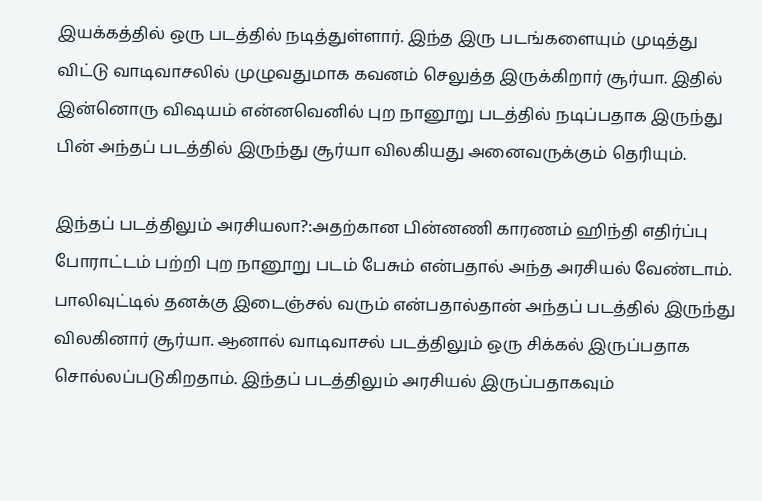இயக்கத்தில் ஒரு படத்தில் நடித்துள்ளார். இந்த இரு படங்களையும் முடித்து விட்டு வாடிவாசலில் முழுவதுமாக கவனம் செலுத்த இருக்கிறார் சூர்யா. இதில் இன்னொரு விஷயம் என்னவெனில் புற நானூறு படத்தில் நடிப்பதாக இருந்து பின் அந்தப் படத்தில் இருந்து சூர்யா விலகியது அனைவருக்கும் தெரியும்.

இந்தப் படத்திலும் அரசியலா?:அதற்கான பின்னணி காரணம் ஹிந்தி எதிர்ப்பு போராட்டம் பற்றி புற நானூறு படம் பேசும் என்பதால் அந்த அரசியல் வேண்டாம். பாலிவுட்டில் தனக்கு இடைஞ்சல் வரும் என்பதால்தான் அந்தப் படத்தில் இருந்து விலகினார் சூர்யா. ஆனால் வாடிவாசல் படத்திலும் ஒரு சிக்கல் இருப்பதாக சொல்லப்படுகிறதாம். இந்தப் படத்திலும் அரசியல் இருப்பதாகவும்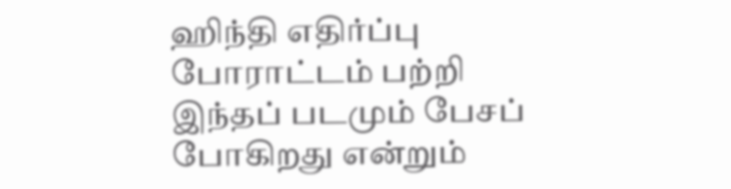ஹிந்தி எதிர்ப்பு போராட்டம் பற்றி இந்தப் படமும் பேசப் போகிறது என்றும்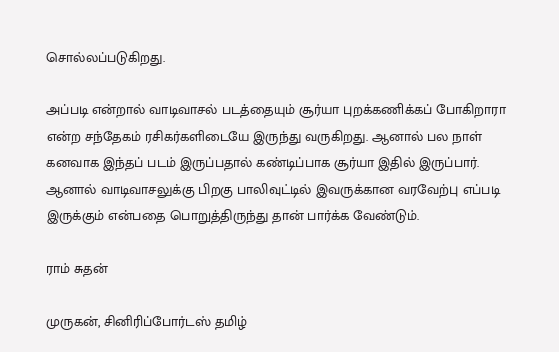சொல்லப்படுகிறது.

அப்படி என்றால் வாடிவாசல் படத்தையும் சூர்யா புறக்கணிக்கப் போகிறாரா என்ற சந்தேகம் ரசிகர்களிடையே இருந்து வருகிறது. ஆனால் பல நாள் கனவாக இந்தப் படம் இருப்பதால் கண்டிப்பாக சூர்யா இதில் இருப்பார். ஆனால் வாடிவாசலுக்கு பிறகு பாலிவுட்டில் இவருக்கான வரவேற்பு எப்படி இருக்கும் என்பதை பொறுத்திருந்து தான் பார்க்க வேண்டும்.

ராம் சுதன்

முருகன், சினிரிப்போர்டஸ் தமிழ்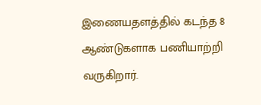இணையதளத்தில் கடந்த 8 ஆண்டுகளாக பணியாற்றி வருகிறார்.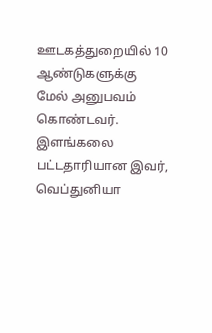ஊடகத்துறையில் 10 ஆண்டுகளுக்கு மேல் அனுபவம் கொண்டவர். இளங்கலை பட்டதாரியான இவர், வெப்துனியா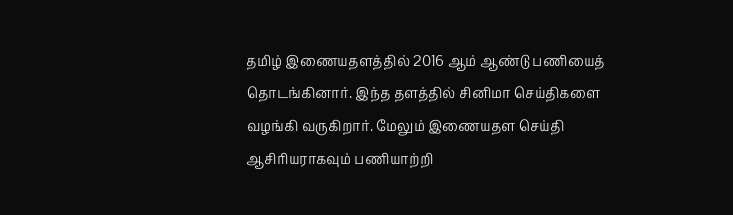தமிழ் இணையதளத்தில் 2016 ஆம் ஆண்டு பணியைத் தொடங்கினார். இந்த தளத்தில் சினிமா செய்திகளை வழங்கி வருகிறார். மேலும் இணையதள செய்தி ஆசிரியராகவும் பணியாற்றி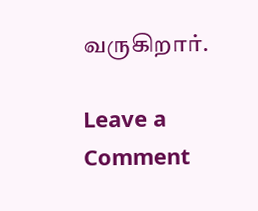வருகிறார்.

Leave a Comment